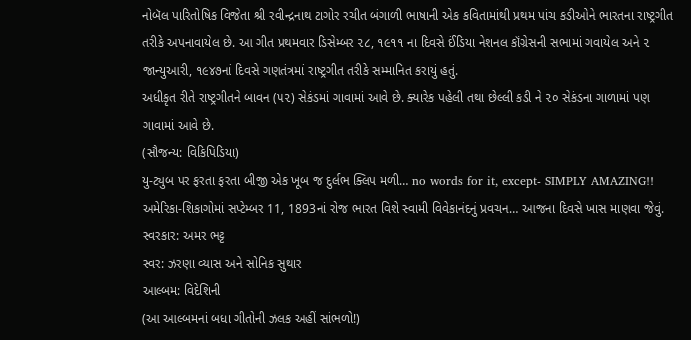નોબૅલ પારિતોષિક વિજેતા શ્રી રવીન્દ્રનાથ ટાગોર રચીત બંગાળી ભાષાની એક કવિતામાંથી પ્રથમ પાંચ કડીઓને ભારતના રાષ્ટ્રગીત તરીકે અપનાવાયેલ છે. આ ગીત પ્રથમવાર ડિસેમ્બર ૨૮, ૧૯૧૧ ના દિવસે ઈંડિયા નેશનલ કૉંગ્રેસની સભામાં ગવાયેલ અને ૨ જાન્યુઆરી, ૧૯૪૭નાં દિવસે ગણતંત્રમાં રાષ્ટ્રગીત તરીકે સમ્માનિત કરાયું હતું.
અધીકૃત રીતે રાષ્ટ્રગીતને બાવન (૫૨) સેકંડમાં ગાવામાં આવે છે. ક્યારેક પહેલી તથા છેલ્લી કડી ને ૨૦ સેકંડના ગાળામાં પણ ગાવામાં આવે છે.
(સૌજન્ય: વિકિપિડિયા)
યુ-ટ્યુબ પર ફરતા ફરતા બીજી એક ખૂબ જ દુર્લભ ક્લિપ મળી… no words for it, except- SIMPLY AMAZING!! અમેરિકા-શિકાગોમાં સપ્ટેમ્બર 11, 1893નાં રોજ ભારત વિશે સ્વામી વિવેકાનંદનું પ્રવચન… આજના દિવસે ખાસ માણવા જેવું.
સ્વરકાર: અમર ભટ્ટ
સ્વર: ઝરણા વ્યાસ અને સોનિક સુથાર
આલ્બમ: વિદેશિની
(આ આલ્બમનાં બધા ગીતોની ઝલક અહીં સાંભળો!)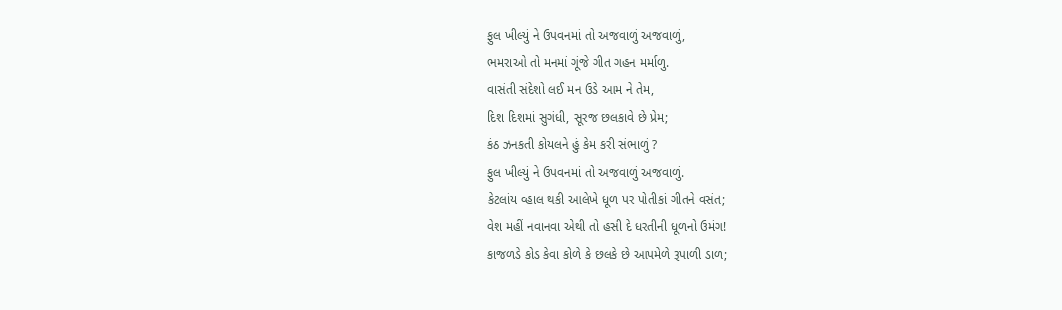ફુલ ખીલ્યું ને ઉપવનમાં તો અજવાળું અજવાળું,
ભમરાઓ તો મનમાં ગૂંજે ગીત ગહન મર્માળુ.
વાસંતી સંદેશો લઈ મન ઉડે આમ ને તેમ,
દિશ દિશમાં સુગંધી, સૂરજ છલકાવે છે પ્રેમ;
કંઠ ઝનકતી કોયલને હું કેમ કરી સંભાળું ?
ફુલ ખીલ્યું ને ઉપવનમાં તો અજવાળું અજવાળું.
કેટલાંય વ્હાલ થકી આલેખે ધૂળ પર પોતીકાં ગીતને વસંત;
વેશ મહીં નવાનવા એથી તો હસી દે ધરતીની ધૂળનો ઉમંગ!
કાજળડે કોડ કેવા કોળે કે છલકે છે આપમેળે રૂપાળી ડાળ;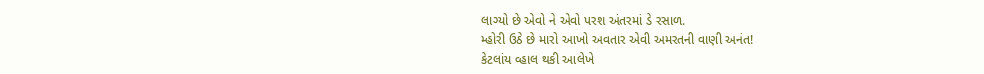લાગ્યો છે એવો ને એવો પરશ અંતરમાં ડે રસાળ.
મ્હોરી ઉઠે છે મારો આખો અવતાર એવી અમરતની વાણી અનંત!
કેટલાંય વ્હાલ થકી આલેખે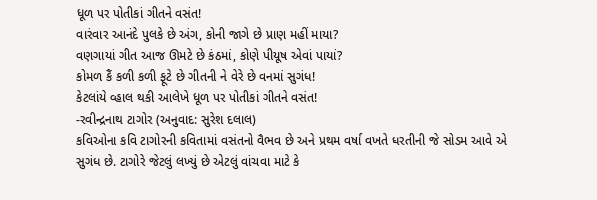ધૂળ પર પોતીકાં ગીતને વસંત!
વારંવાર આનંદે પુલકે છે અંગ, કોની જાગે છે પ્રાણ મહીં માયા?
વણગાયાં ગીત આજ ઊમટે છે કંઠમાં, કોણે પીયૂષ એવાં પાયાં?
કોમળ કૈં કળી કળી ફૂટે છે ગીતની ને વેરે છે વનમાં સુગંધ!
કેટલાંયે વ્હાલ થકી આલેખે ધૂળ પર પોતીકાં ગીતને વસંત!
-રવીન્દ્રનાથ ટાગોર (અનુવાદ: સુરેશ દલાલ)
કવિઓના કવિ ટાગોરની કવિતામાં વસંતનો વૈભવ છે અને પ્રથમ વર્ષા વખતે ધરતીની જે સોડમ આવે એ સુગંધ છે. ટાગોરે જેટલું લખ્યું છે એટલું વાંચવા માટે કે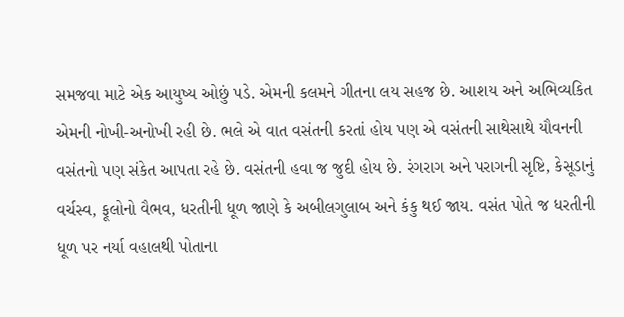સમજવા માટે એક આયુષ્ય ઓછું પડે. એમની કલમને ગીતના લય સહજ છે. આશય અને અભિવ્યકિત એમની નોખી-અનોખી રહી છે. ભલે એ વાત વસંતની કરતાં હોય પણ એ વસંતની સાથેસાથે યૌવનની વસંતનો પણ સંકેત આપતા રહે છે. વસંતની હવા જ જુદી હોય છે. રંગરાગ અને પરાગની સૃષ્ટિ, કેસૂડાનું વર્ચસ્વ, ફૂલોનો વૈભવ, ધરતીની ધૂળ જાણે કે અબીલગુલાબ અને કંકુ થઈ જાય. વસંત પોતે જ ધરતીની ધૂળ પર નર્યા વહાલથી પોતાના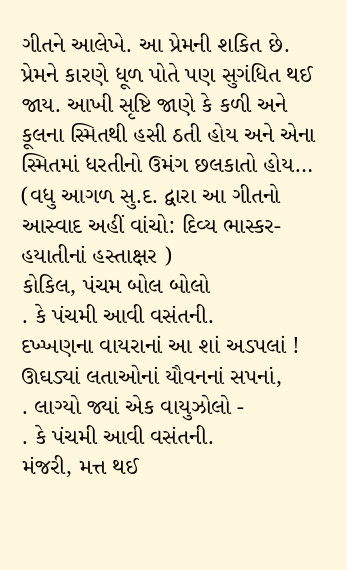ગીતને આલેખે. આ પ્રેમની શકિત છે. પ્રેમને કારણે ધૂળ પોતે પણ સુગંધિત થઈ જાય. આખી સૃષ્ટિ જાણે કે કળી અને કૂલના સ્મિતથી હસી ઠતી હોય અને એના સ્મિતમાં ધરતીનો ઉમંગ છલકાતો હોય… (વધુ આગળ સુ.દ. દ્વારા આ ગીતનો આસ્વાદ અહીં વાંચો: દિવ્ય ભાસ્કર- હયાતીનાં હસ્તાક્ષર )
કોકિલ, પંચમ બોલ બોલો
. કે પંચમી આવી વસંતની.
દખ્ખણના વાયરાનાં આ શાં અડપલાં !
ઊઘડ્યાં લતાઓનાં યૌવનનાં સપનાં,
. લાગ્યો જ્યાં એક વાયુઝોલો -
. કે પંચમી આવી વસંતની.
મંજરી, મત્ત થઈ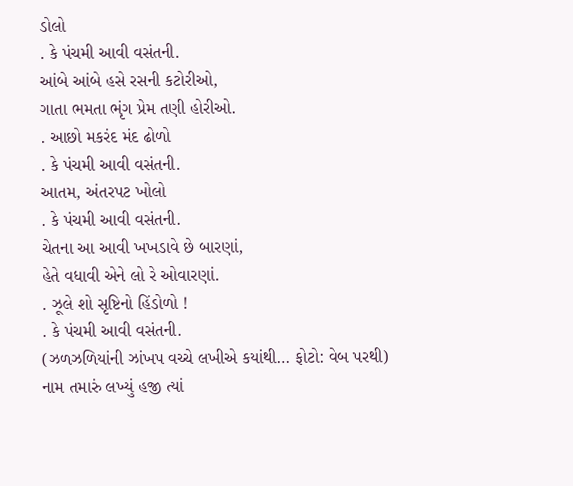ડોલો
. કે પંચમી આવી વસંતની.
આંબે આંબે હસે રસની કટોરીઓ,
ગાતા ભમતા ભૃંગ પ્રેમ તણી હોરીઓ.
. આછો મકરંદ મંદ ઢોળો
. કે પંચમી આવી વસંતની.
આતમ, અંતરપટ ખોલો
. કે પંચમી આવી વસંતની.
ચેતના આ આવી ખખડાવે છે બારણાં,
હેતે વધાવી એને લો રે ઓવારણાં.
. ઝૂલે શો સૃષ્ટિનો હિંડોળો !
. કે પંચમી આવી વસંતની.
(ઝળઝળિયાંની ઝાંખપ વચ્ચે લખીએ કયાંથી… ફોટો: વેબ પરથી)
નામ તમારું લખ્યું હજી ત્યાં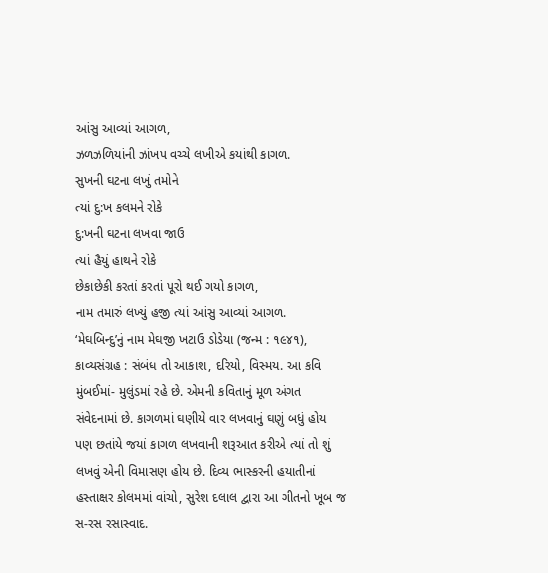આંસુ આવ્યાં આગળ,
ઝળઝળિયાંની ઝાંખપ વચ્ચે લખીએ કયાંથી કાગળ.
સુખની ઘટના લખું તમોને
ત્યાં દુ:ખ કલમને રોકે
દુ:ખની ઘટના લખવા જાઉ
ત્યાં હૈયું હાથને રોકે
છેકાછેકી કરતાં કરતાં પૂરો થઈ ગયો કાગળ,
નામ તમારું લખ્યું હજી ત્યાં આંસુ આવ્યાં આગળ.
‘મેઘબિન્દુ’નું નામ મેઘજી ખટાઉ ડોડેયા (જન્મ : ૧૯૪૧), કાવ્યસંગ્રહ : સંબંધ તો આકાશ, દરિયો, વિસ્મય. આ કવિ મુંબઈમાં- મુલુંડમાં રહે છે. એમની કવિતાનું મૂળ અંગત સંવેદનામાં છે. કાગળમાં ઘણીયે વાર લખવાનું ઘણું બધું હોય પણ છતાંયે જયાં કાગળ લખવાની શરૂઆત કરીએ ત્યાં તો શું લખવું એની વિમાસણ હોય છે. દિવ્ય ભાસ્કરની હયાતીનાં હસ્તાક્ષર કોલમમાં વાંચો, સુરેશ દલાલ દ્વારા આ ગીતનો ખૂબ જ સ-રસ રસાસ્વાદ.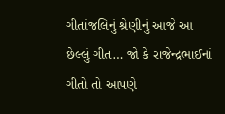ગીતાંજલિનું શ્રેણીનું આજે આ છેલ્લું ગીત… જો કે રાજેન્દ્રભાઈનાં ગીતો તો આપણે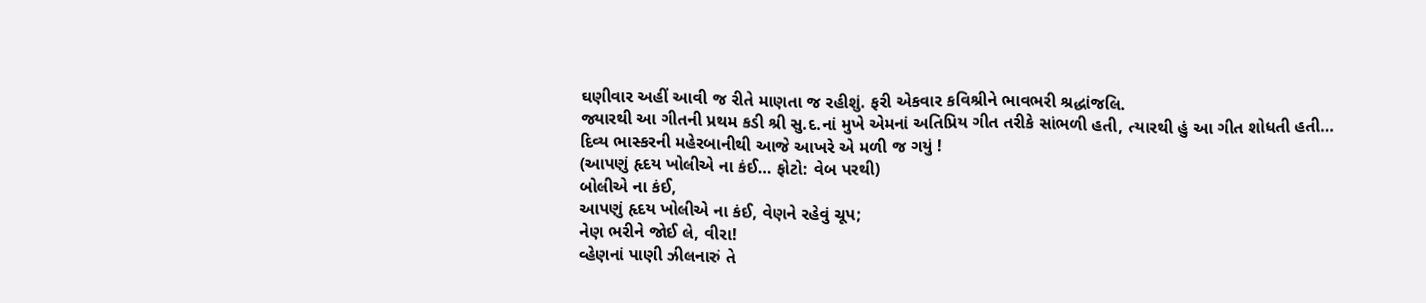ઘણીવાર અહીં આવી જ રીતે માણતા જ રહીશું. ફરી એકવાર કવિશ્રીને ભાવભરી શ્રદ્ધાંજલિ.
જ્યારથી આ ગીતની પ્રથમ કડી શ્રી સુ.દ.નાં મુખે એમનાં અતિપ્રિય ગીત તરીકે સાંભળી હતી, ત્યારથી હું આ ગીત શોધતી હતી… દિવ્ય ભાસ્કરની મહેરબાનીથી આજે આખરે એ મળી જ ગયું !
(આપણું હૃદય ખોલીએ ના કંઈ… ફોટો: વેબ પરથી)
બોલીએ ના કંઈ,
આપણું હૃદય ખોલીએ ના કંઈ, વેણને રહેવું ચૂપ;
નેણ ભરીને જોઈ લે, વીરા!
વ્હેણનાં પાણી ઝીલનારું તે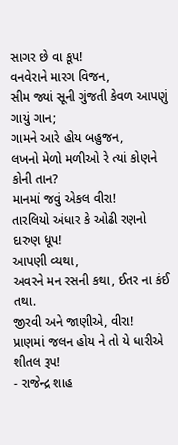સાગર છે વા કૂપ!
વનવેરાને મારગ વિજન,
સીમ જ્યાં સૂની ગુંજતી કેવળ આપણું ગાયું ગાન;
ગામને આરે હોય બહુજન,
લખનો મેળો મળીઓ રે ત્યાં કોણને કોની તાન?
માનમાં જવું એકલ વીરા!
તારલિયો અંધાર કે ઓઢી રણનો દારુણ ધૂપ!
આપણી વ્યથા,
અવરને મન રસની કથા, ઈતર ના કંઈ તથા.
જીરવી અને જાણીએ, વીરા!
પ્રાણમાં જલન હોય ને તો યે ધારીએ શીતલ રૂપ!
- રાજેન્દ્ર શાહ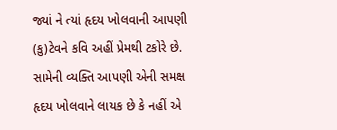જ્યાં ને ત્યાં હૃદય ખોલવાની આપણી (કુ)ટેવને કવિ અહીં પ્રેમથી ટકોરે છે. સામેની વ્યક્તિ આપણી એની સમક્ષ હૃદય ખોલવાને લાયક છે કે નહીં એ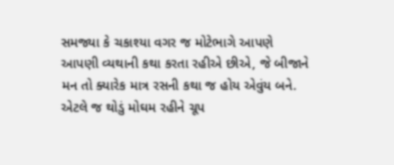સમજ્યા કે ચકાશ્યા વગર જ મોટેભાગે આપણે આપણી વ્યથાની કથા કરતા રહીએ છીએ, જે બીજાને મન તો ક્યારેક માત્ર રસની કથા જ હોય એવુંય બને. એટલે જ થોડું મોઘમ રહીને ચૂપ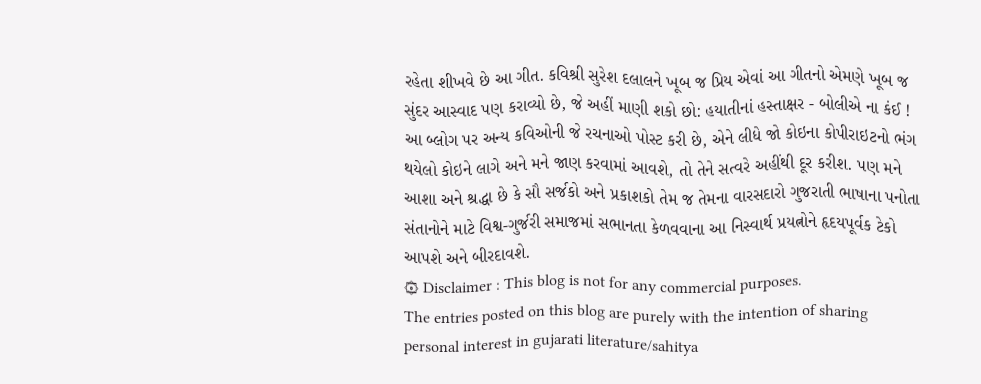રહેતા શીખવે છે આ ગીત. કવિશ્રી સુરેશ દલાલને ખૂબ જ પ્રિય એવાં આ ગીતનો એમણે ખૂબ જ સુંદર આસ્વાદ પણ કરાવ્યો છે, જે અહીં માણી શકો છો: હયાતીનાં હસ્તાક્ષર - બોલીએ ના કંઈ !
આ બ્લોગ પર અન્ય કવિઓની જે રચનાઓ પોસ્ટ કરી છે, એને લીધે જો કોઇના કોપીરાઇટનો ભંગ થયેલો કોઇને લાગે અને મને જાણ કરવામાં આવશે, તો તેને સત્વરે અહીંથી દૂર કરીશ. પણ મને આશા અને શ્રદ્ધા છે કે સૌ સર્જકો અને પ્રકાશકો તેમ જ તેમના વારસદારો ગુજરાતી ભાષાના પનોતા સંતાનોને માટે વિશ્વ-ગુર્જરી સમાજમાં સભાનતા કેળવવાના આ નિસ્વાર્થ પ્રયત્નોને હૃદયપૂર્વક ટેકો આપશે અને બીરદાવશે.
۞ Disclaimer : This blog is not for any commercial purposes.
The entries posted on this blog are purely with the intention of sharing personal interest in gujarati literature/sahitya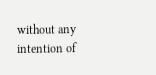without any intention of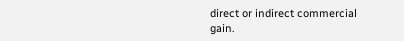direct or indirect commercial gain.